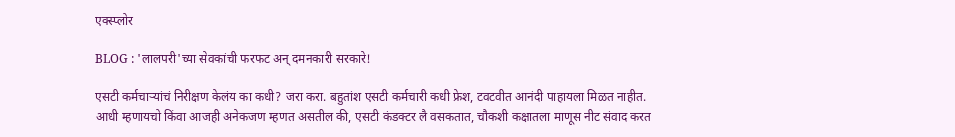एक्स्प्लोर

BLOG : 'लालपरी'च्या सेवकांची फरफट अन् दमनकारी सरकारे!

एसटी कर्मचाऱ्यांचं निरीक्षण केलंय का कधी? जरा करा. बहुतांश एसटी कर्मचारी कधी फ्रेश, टवटवीत आनंदी पाहायला मिळत नाहीत. आधी म्हणायचो किंवा आजही अनेकजण म्हणत असतील की, एसटी कंडक्टर लै वसकतात, चौकशी कक्षातला माणूस नीट संवाद करत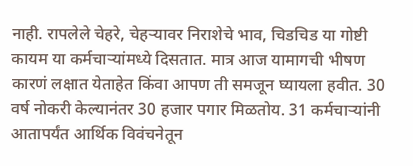नाही. रापलेले चेहरे, चेहऱ्यावर निराशेचे भाव, चिडचिड या गोष्टी कायम या कर्मचाऱ्यांमध्ये दिसतात. मात्र आज यामागची भीषण कारणं लक्षात येताहेत किंवा आपण ती समजून घ्यायला हवीत. 30 वर्ष नोकरी केल्यानंतर 30 हजार पगार मिळतोय. 31 कर्मचाऱ्यांनी आतापर्यंत आर्थिक विवंचनेतून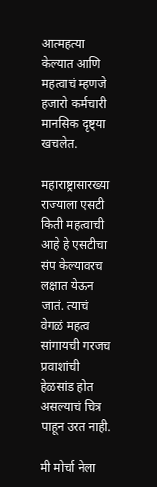आत्महत्या केल्यात आणि महत्वाचं म्हणजे हजारो कर्मचारी मानसिक दृष्ट्या खचलेत.

महाराष्ट्रासारख्या राज्याला एसटी किती महत्वाची आहे हे एसटीचा संप केल्यावरच लक्षात येऊन जातं. त्याचं वेगळं महत्व सांगायची गरजच प्रवाशांची हेळसांड होत असल्याचं चित्र पाहून उरत नाही.

मी मोर्चा नेला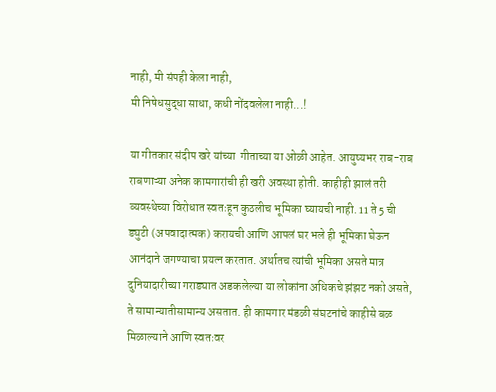नाही, मी संपही केला नाही,
मी निषेधसुद्धा साधा, कधी नोंदवलेला नाही...!

या गीतकार संदीप खरे यांच्या  गीताच्या या ओळी आहेत. आयुष्यभर राब-राब राबणाऱ्या अनेक कामगारांची ही खरी अवस्था होती. काहीही झालं तरी व्यवस्थेच्या विरोधात स्वतःहून कुठलीच भूमिका घ्यायची नाही. 11 ते 5 ची ड्युटी (अपवादात्मक) करायची आणि आपलं घर भले ही भूमिका घेऊन आनंदाने जगण्याचा प्रयत्न करतात. अर्थातच त्यांची भूमिका असते मात्र दुनियादारीच्या गराड्यात अडकलेल्या या लोकांना अधिकचे झंझट नको असते, ते सामान्यातीसामान्य असतात. ही कामगार मंडळी संघटनांचे काहीसे बळ मिळाल्याने आणि स्वतःवर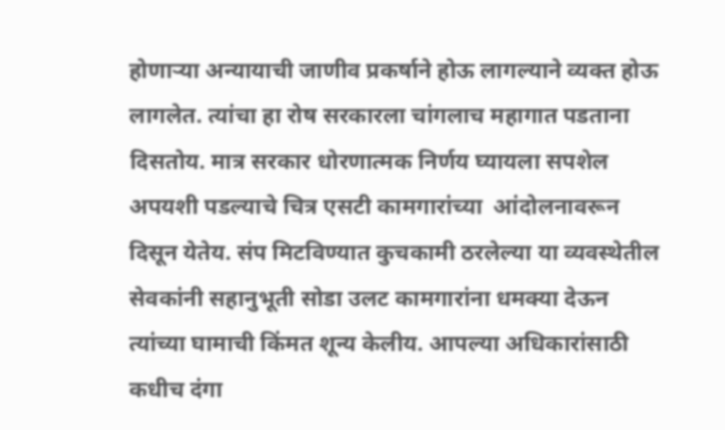होणाऱ्या अन्यायाची जाणीव प्रकर्षाने होऊ लागल्याने व्यक्त होऊ लागलेत. त्यांचा हा रोष सरकारला चांगलाच महागात पडताना दिसतोय. मात्र सरकार धोरणात्मक निर्णय घ्यायला सपशेल अपयशी पडल्याचे चित्र एसटी कामगारांच्या  आंदोलनावरून दिसून येतेय. संप मिटविण्यात कुचकामी ठरलेल्या या व्यवस्थेतील सेवकांनी सहानुभूती सोडा उलट कामगारांना धमक्या देऊन त्यांच्या घामाची किंमत शून्य केलीय. आपल्या अधिकारांसाठी कधीच दंगा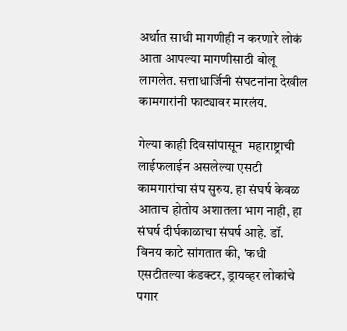अर्थात साधी मागणीही न करणारे लोकं आता आपल्या मागणीसाठी बोलू लागलेत. सत्ताधार्जिनी संघटनांना देखील कामगारांनी फाट्यावर मारलंय.

गेल्या काही दिवसांपासून  महाराष्ट्राची लाईफलाईन असलेल्या एसटी कामगारांचा संप सुरुय. हा संघर्ष केवळ आताच होतोय अशातला भाग नाही, हा संघर्ष दीर्घकाळाचा संघर्ष आहे. डॉ. विनय काटे सांगतात की, 'कधी एसटीतल्या कंडक्टर, ड्रायव्हर लोकांचे पगार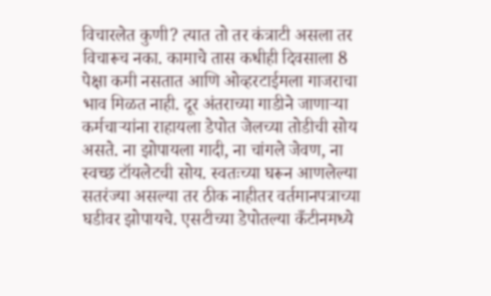विचारलेत कुणी? त्यात तो तर कंत्राटी असला तर विचारूच नका. कामाचे तास कधीही दिवसाला 8 पेक्षा कमी नसतात आणि ओव्हरटाईमला गाजराचा भाव मिळत नाही. दूर अंतराच्या गाडीने जाणाऱ्या कर्मचाऱ्यांना राहायला डेपोत जेलच्या तोडीची सोय असते. ना झोपायला गादी, ना चांगले जेवण, ना स्वच्छ टॉयलेटची सोय. स्वतःच्या घरून आणलेल्या सतरंज्या असल्या तर ठीक नाहीतर वर्तमानपत्राच्या घडीवर झोपायचे. एसटीच्या डेपोतल्या कँटीनमध्ये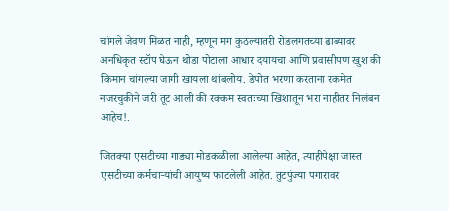चांगले जेवण मिळत नाही, म्हणून मग कुठल्यातरी रोडलगतच्या ढाब्यावर अनधिकृत स्टॉप घेऊन थोडा पोटाला आधार दयायचा आणि प्रवासीपण खुश की किमान चांगल्या जागी खायला थांबलोय. डेपोत भरणा करताना रकमेत नजरचुकीने जरी तूट आली की रक्कम स्वतःच्या खिशातून भरा नाहीतर निलंबन आहेच!.

जितक्या एसटीच्या गाड्या मोडकळीला आलेल्या आहेत, त्याहीपेक्षा जास्त एसटीच्या कर्मचाऱ्यांची आयुष्य फाटलेली आहेत. तुटपुंज्या पगारावर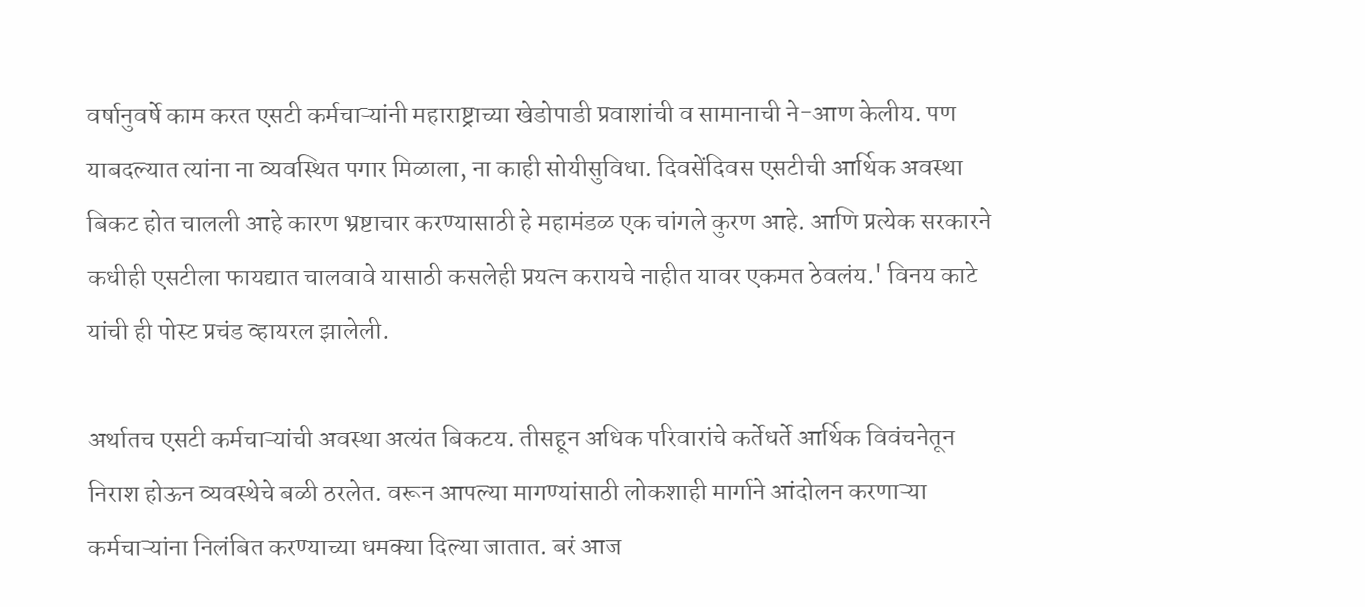वर्षानुवर्षे काम करत एसटी कर्मचाऱ्यांनी महाराष्ट्राच्या खेडोपाडी प्रवाशांची व सामानाची ने-आण केलीय. पण याबदल्यात त्यांना ना व्यवस्थित पगार मिळाला, ना काही सोयीसुविधा. दिवसेंदिवस एसटीची आर्थिक अवस्था बिकट होत चालली आहे कारण भ्रष्टाचार करण्यासाठी हे महामंडळ एक चांगले कुरण आहे. आणि प्रत्येक सरकारने कधीही एसटीला फायद्यात चालवावे यासाठी कसलेही प्रयत्न करायचे नाहीत यावर एकमत ठेवलंय.' विनय काटे यांची ही पोस्ट प्रचंड व्हायरल झालेली.

अर्थातच एसटी कर्मचाऱ्यांची अवस्था अत्यंत बिकटय. तीसहून अधिक परिवारांचे कर्तेधर्ते आर्थिक विवंचनेतून निराश होऊन व्यवस्थेचे बळी ठरलेत. वरून आपल्या मागण्यांसाठी लोकशाही मार्गाने आंदोलन करणाऱ्या कर्मचाऱ्यांना निलंबित करण्याच्या धमक्या दिल्या जातात. बरं आज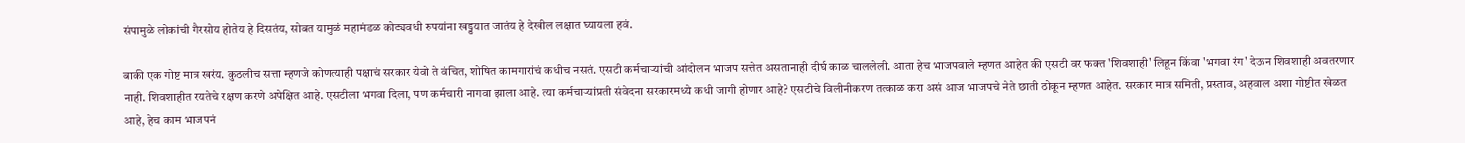संपामुळे लोकांची गैरसोय होतेय हे दिसतंय, सोबत यामुळं महामंडळ कोट्यवधी रुपयांना खड्डयात जातंय हे देखील लक्षात घ्यायला हवं.

बाकी एक गोष्ट मात्र खरंय. कुठलीच सत्ता म्हणजे कोणत्याही पक्षाचं सरकार येवो ते वंचित, शोषित कामगारांचं कधीच नसतं. एसटी कर्मचाऱ्यांची आंदोलन भाजप सत्तेत असतानाही दीर्घ काळ चाललेली. आता हेच भाजपवाले म्हणत आहेत की एसटी वर फक्त 'शिवशाही' लिहून किंवा 'भगवा रंग' देऊन शिवशाही अवतरणार नाही. शिवशाहीत रयतेचे रक्षण करणे अपेक्षित आहे. एसटीला भगवा दिला, पण कर्मचारी नागवा झाला आहे. त्या कर्मचाऱ्यांप्रती संवेदना सरकारमध्ये कधी जागी होणार आहे? एसटीचे विलीनीकरण तत्काळ करा असं आज भाजपचे नेते छाती ठोकून म्हणत आहेत. सरकार मात्र समिती, प्रस्ताव, अहवाल अशा गोष्टीत खेळत आहे, हेच काम भाजपनं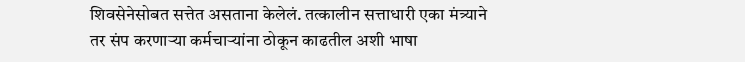शिवसेनेसोबत सत्तेत असताना केलेलं. तत्कालीन सत्ताधारी एका मंत्र्याने तर संप करणाऱ्या कर्मचाऱ्यांना ठोकून काढतील अशी भाषा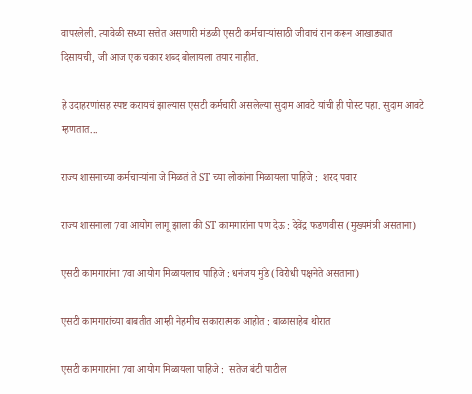वापरलेली. त्यावेळी सध्या सत्तेत असणारी मंडळी एसटी कर्मचाऱ्यांसाठी जीवाचं रान करून आखाड्यात दिसायची, जी आज एक चकार शब्द बोलायला तयार नाहीत.

हे उदाहरणांसह स्पष्ट करायचं झाल्यास एसटी कर्मचारी असलेल्या सुदाम आवटे यांची ही पोस्ट पहा. सुदाम आवटे म्हणतात...

राज्य शासनाच्या कर्मचाऱ्यांना जे मिळतं ते ST च्या लोकांना मिळायला पाहिजे :  शरद पवार

राज्य शासनाला 7वा आयोग लागू झाला की ST कामगारांना पण देऊ : देवेंद्र फडणवीस (मुख्यमंत्री असताना)

एसटी कामगारांना 7वा आयोग मिळायलाच पाहिजे : धनंजय मुंडे (विरोधी पक्षनेते असताना)

एसटी कामगारांच्या बाबतीत आम्ही नेहमीच सकारात्मक आहोत : बाळासाहेब थोरात

एसटी कामगारांना 7वा आयोग मिळायला पाहिजे :  सतेज बंटी पाटील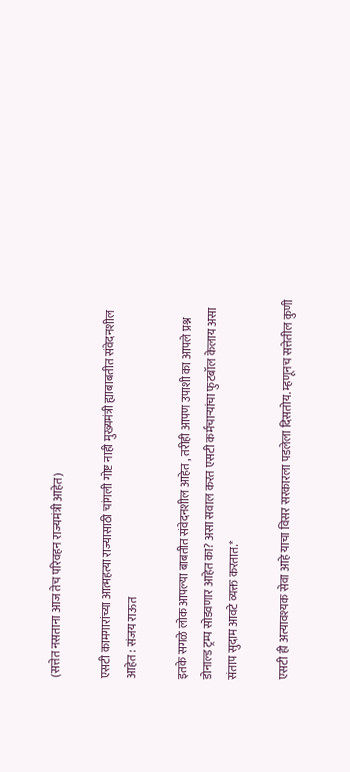(सत्तेत नसताना आज तेच परिवहन राज्यमंत्री आहेत)

एसटी कामगारांच्या आत्महत्या राज्यासाठी चांगली गोष्ट नाही मुख्यमंत्री ह्याबाबतीत संवेदनशील आहेत : संजय राऊत

इतके सगळे लोक आपल्या बाबतीत संवेदनशील आहेत , तरीही आपण उपाशी का आपले प्रश्न डोनाल्ड ट्रम्प सोडवणार आहेत का? असा सवाल करत एसटी कर्मचाऱ्यांचा फुटबॉल केलाय असा संताप सुदाम आवटे व्यक्त करतात.*

एसटी ही अत्यावश्यक सेवा आहे याचा विसर सरकारला पडलेला दिसतोय. म्हणूनच सत्तेतील कुणी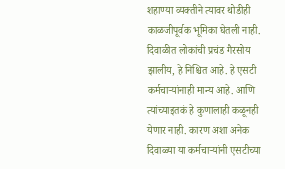शहाण्या व्यक्तीने त्यावर थोडीही काळजीपूर्वक भूमिका घेतली नाही. दिवाळीत लोकांची प्रचंड गैरसोय झालीय, हे निश्चित आहे. हे एसटी कर्मचाऱ्यांनाही मान्य आहे. आणि त्यांच्याइतकं हे कुणालाही कळूनही येणार नाही. कारण अशा अनेक दिवाळ्या या कर्मचाऱ्यांनी एसटीच्या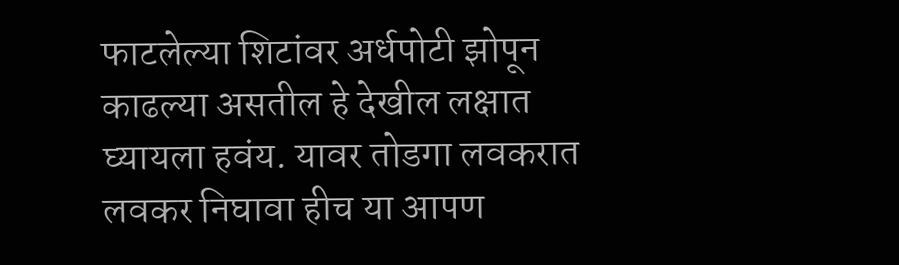फाटलेल्या शिटांवर अर्धपोटी झोपून काढल्या असतील हे देखील लक्षात घ्यायला हवंय. यावर तोडगा लवकरात लवकर निघावा हीच या आपण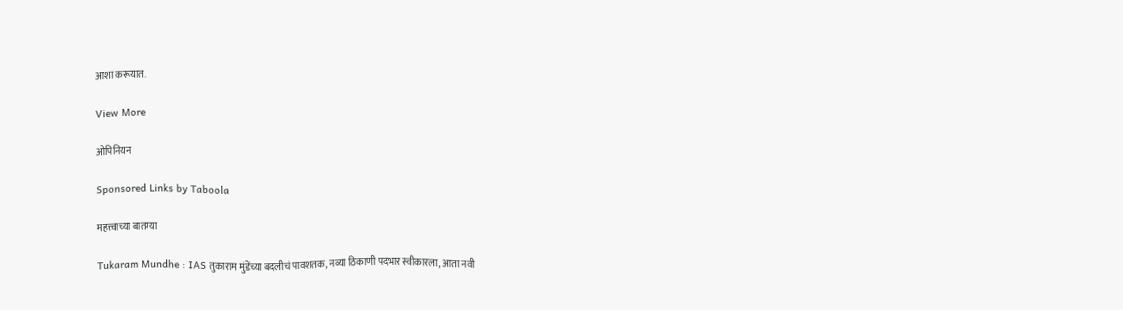आशा करूयात.

View More

ओपिनियन

Sponsored Links by Taboola

महत्त्वाच्या बातम्या

Tukaram Mundhe : IAS तुकाराम मुंडेंच्या बदलीचं पावशतक, नव्या ठिकाणी पदभार स्वीकारला, आता नवी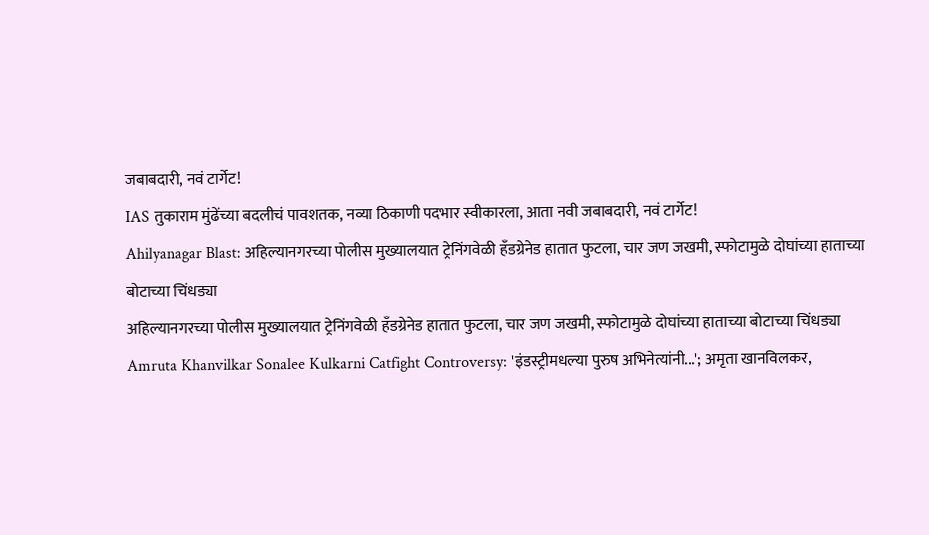जबाबदारी, नवं टार्गेट!
IAS तुकाराम मुंढेंच्या बदलीचं पावशतक, नव्या ठिकाणी पदभार स्वीकारला, आता नवी जबाबदारी, नवं टार्गेट!
Ahilyanagar Blast: अहिल्यानगरच्या पोलीस मुख्यालयात ट्रेनिंगवेळी हँडग्रेनेड हातात फुटला, चार जण जखमी, स्फोटामुळे दोघांच्या हाताच्या बोटाच्या चिंधड्या
अहिल्यानगरच्या पोलीस मुख्यालयात ट्रेनिंगवेळी हँडग्रेनेड हातात फुटला, चार जण जखमी, स्फोटामुळे दोघांच्या हाताच्या बोटाच्या चिंधड्या
Amruta Khanvilkar Sonalee Kulkarni Catfight Controversy: 'इंडस्ट्रीमधल्या पुरुष अभिनेत्यांनी...'; अमृता खानविलकर,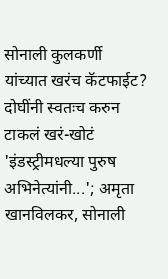सोनाली कुलकर्णी यांच्यात खरंच कॅटफाईट? दोघींनी स्वतःच करुन टाकलं खरं-खोटं
'इंडस्ट्रीमधल्या पुरुष अभिनेत्यांनी...'; अमृता खानविलकर, सोनाली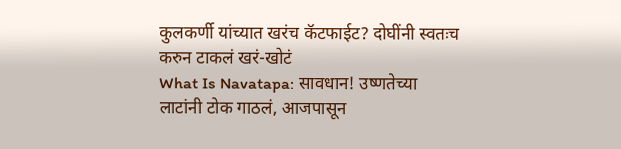कुलकर्णी यांच्यात खरंच कॅटफाईट? दोघींनी स्वतःच करुन टाकलं खरं-खोटं
What Is Navatapa: सावधान! उष्णतेच्या लाटांनी टोक गाठलं, आजपासून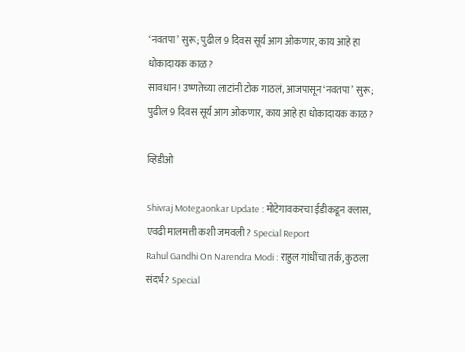‘नवतपा’ सुरू; पुढील 9 दिवस सूर्य आग ओकणार, काय आहे हा धोकादायक काळ?
सावधान! उष्णतेच्या लाटांनी टोक गाठलं, आजपासून ‘नवतपा’ सुरू; पुढील 9 दिवस सूर्य आग ओकणार, काय आहे हा धोकादायक काळ?

व्हिडीओ

Shivraj Motegaonkar Update : मोटेगावकरचा ईडीकडून क्लास, एवढी मालमत्ती कशी जमवली? Special Report
Rahul Gandhi On Narendra Modi : राहुल गांधींचा तर्क, कुठला संदर्भ? Special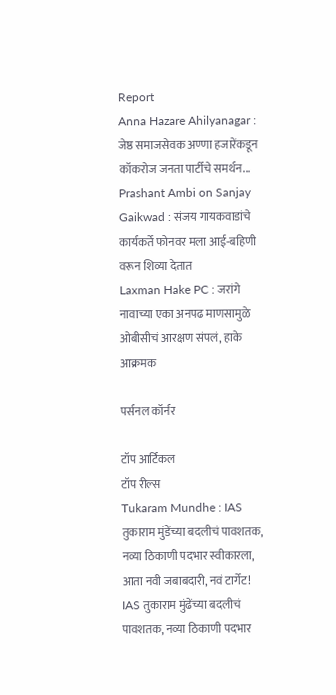Report
Anna Hazare Ahilyanagar : जेष्ठ समाजसेवक अण्णा हजारेंकडून कॉकरोज जनता पार्टीचे समर्थन...
Prashant Ambi on Sanjay Gaikwad : संजय गायकवाडांचे कार्यकर्ते फोनवर मला आई-बहिणी वरून शिव्या देतात
Laxman Hake PC : जरांगे नावाच्या एका अनपढ माणसामुळे ओबीसीचं आरक्षण संपलं, हाके आक्रमक

पर्सनल कॉर्नर

टॉप आर्टिकल
टॉप रील्स
Tukaram Mundhe : IAS तुकाराम मुंडेंच्या बदलीचं पावशतक, नव्या ठिकाणी पदभार स्वीकारला, आता नवी जबाबदारी, नवं टार्गेट!
IAS तुकाराम मुंढेंच्या बदलीचं पावशतक, नव्या ठिकाणी पदभार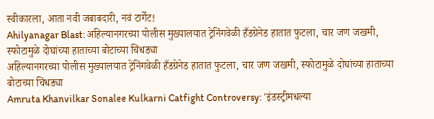स्वीकारला, आता नवी जबाबदारी, नवं टार्गेट!
Ahilyanagar Blast: अहिल्यानगरच्या पोलीस मुख्यालयात ट्रेनिंगवेळी हँडग्रेनेड हातात फुटला, चार जण जखमी, स्फोटामुळे दोघांच्या हाताच्या बोटाच्या चिंधड्या
अहिल्यानगरच्या पोलीस मुख्यालयात ट्रेनिंगवेळी हँडग्रेनेड हातात फुटला, चार जण जखमी, स्फोटामुळे दोघांच्या हाताच्या बोटाच्या चिंधड्या
Amruta Khanvilkar Sonalee Kulkarni Catfight Controversy: 'इंडस्ट्रीमधल्या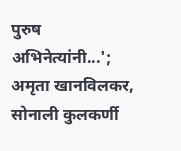पुरुष अभिनेत्यांनी...'; अमृता खानविलकर, सोनाली कुलकर्णी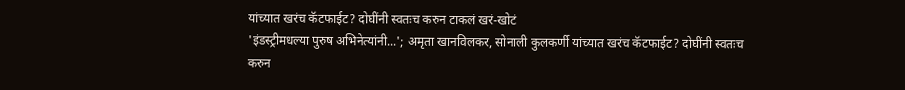यांच्यात खरंच कॅटफाईट? दोघींनी स्वतःच करुन टाकलं खरं-खोटं
'इंडस्ट्रीमधल्या पुरुष अभिनेत्यांनी...'; अमृता खानविलकर, सोनाली कुलकर्णी यांच्यात खरंच कॅटफाईट? दोघींनी स्वतःच करुन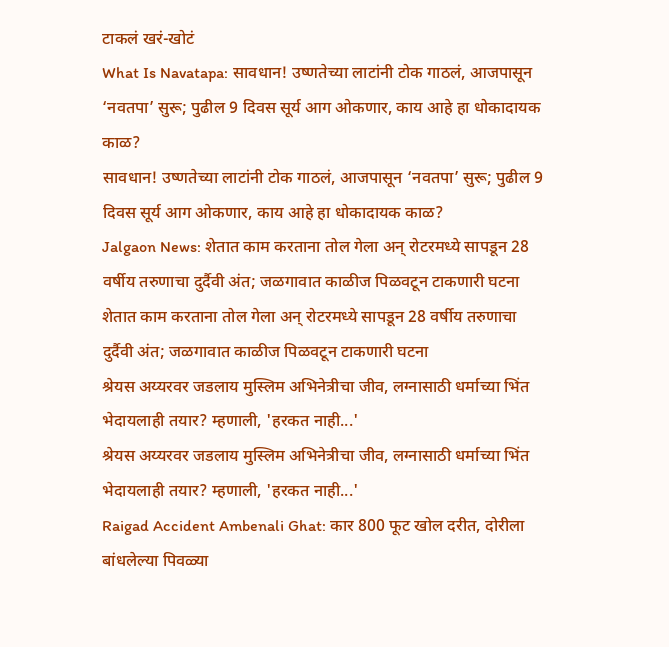टाकलं खरं-खोटं
What Is Navatapa: सावधान! उष्णतेच्या लाटांनी टोक गाठलं, आजपासून ‘नवतपा’ सुरू; पुढील 9 दिवस सूर्य आग ओकणार, काय आहे हा धोकादायक काळ?
सावधान! उष्णतेच्या लाटांनी टोक गाठलं, आजपासून ‘नवतपा’ सुरू; पुढील 9 दिवस सूर्य आग ओकणार, काय आहे हा धोकादायक काळ?
Jalgaon News: शेतात काम करताना तोल गेला अन् रोटरमध्ये सापडून 28 वर्षीय तरुणाचा दुर्दैवी अंत; जळगावात काळीज पिळवटून टाकणारी घटना
शेतात काम करताना तोल गेला अन् रोटरमध्ये सापडून 28 वर्षीय तरुणाचा दुर्दैवी अंत; जळगावात काळीज पिळवटून टाकणारी घटना
श्रेयस अय्यरवर जडलाय मुस्लिम अभिनेत्रीचा जीव, लग्नासाठी धर्माच्या भिंत भेदायलाही तयार? म्हणाली, 'हरकत नाही...'
श्रेयस अय्यरवर जडलाय मुस्लिम अभिनेत्रीचा जीव, लग्नासाठी धर्माच्या भिंत भेदायलाही तयार? म्हणाली, 'हरकत नाही...'
Raigad Accident Ambenali Ghat: कार 800 फूट खोल दरीत, दोरीला बांधलेल्या पिवळ्या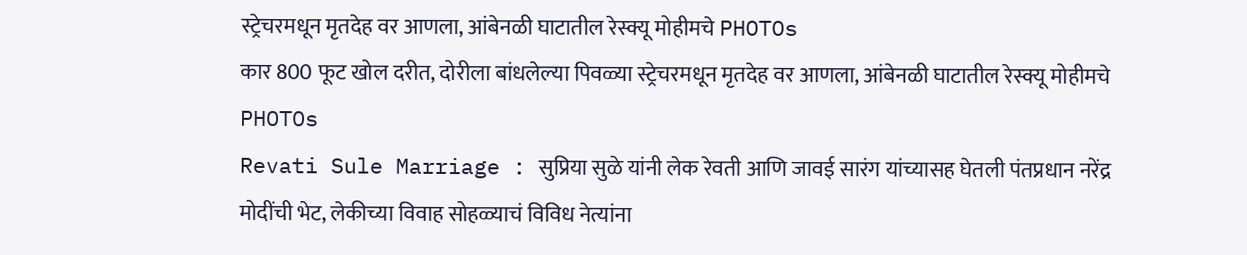स्ट्रेचरमधून मृतदेह वर आणला, आंबेनळी घाटातील रेस्क्यू मोहीमचे PHOTOs
कार 800 फूट खोल दरीत, दोरीला बांधलेल्या पिवळ्या स्ट्रेचरमधून मृतदेह वर आणला, आंबेनळी घाटातील रेस्क्यू मोहीमचे PHOTOs
Revati Sule Marriage : सुप्रिया सुळे यांनी लेक रेवती आणि जावई सारंग यांच्यासह घेतली पंतप्रधान नरेंद्र मोदींची भेट, लेकीच्या विवाह सोहळ्याचं विविध नेत्यांना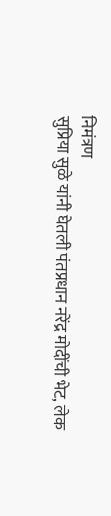निमंत्रण
सुप्रिया सुळे यांनी घेतली पंतप्रधान नरेंद्र मोदींची भेट, लेक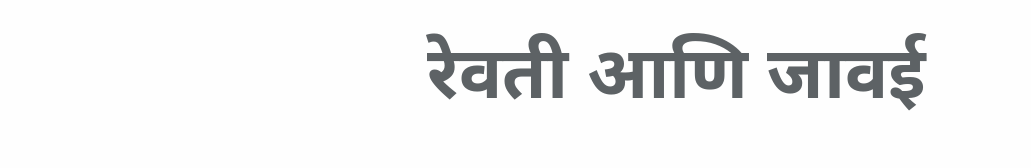रेवती आणि जावई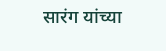सारंग यांच्या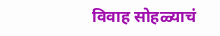विवाह सोहळ्याचं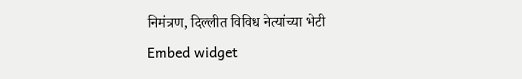निमंत्रण, दिल्लीत विविध नेत्यांच्या भेटी
Embed widget